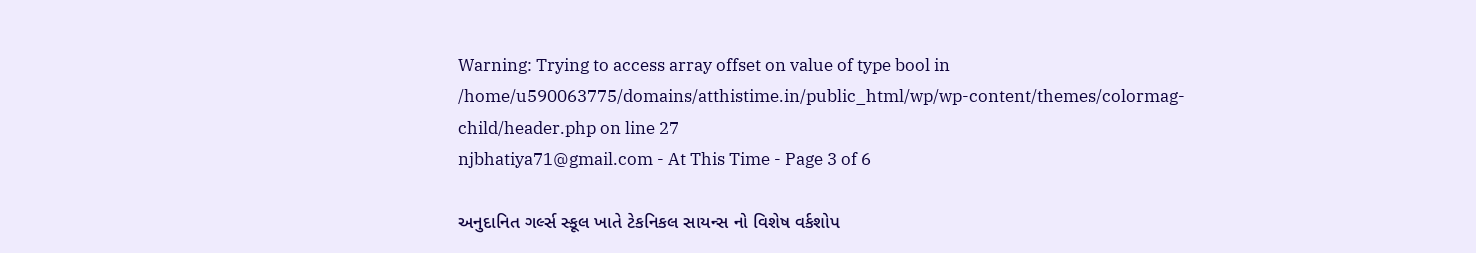Warning: Trying to access array offset on value of type bool in /home/u590063775/domains/atthistime.in/public_html/wp/wp-content/themes/colormag-child/header.php on line 27
njbhatiya71@gmail.com - At This Time - Page 3 of 6

અનુદાનિત ગર્લ્સ સ્કૂલ ખાતે ટેકનિકલ સાયન્સ નો વિશેષ વર્કશોપ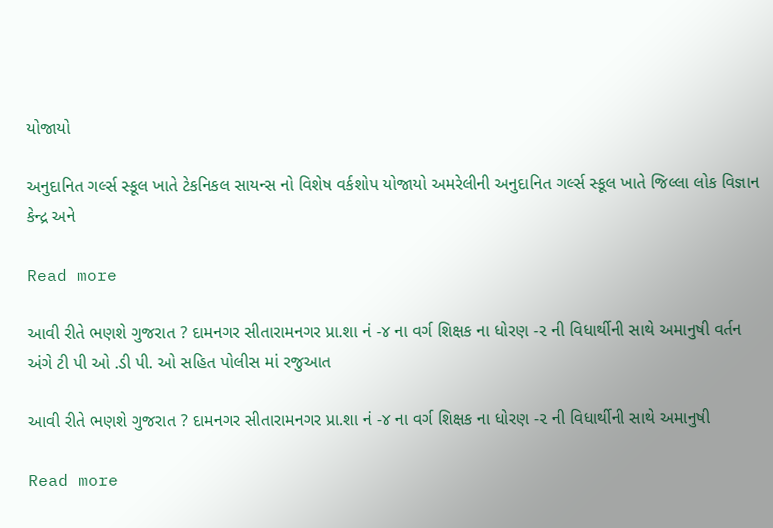યોજાયો

અનુદાનિત ગર્લ્સ સ્કૂલ ખાતે ટેકનિકલ સાયન્સ નો વિશેષ વર્કશોપ યોજાયો અમરેલીની અનુદાનિત ગર્લ્સ સ્કૂલ ખાતે જિલ્લા લોક વિજ્ઞાન કેન્દ્ર અને

Read more

આવી રીતે ભણશે ગુજરાત ? દામનગર સીતારામનગર પ્રા.શા નં -૪ ના વર્ગ શિક્ષક ના ધોરણ -૨ ની વિધાર્થીની સાથે અમાનુષી વર્તન અંગે ટી પી ઓ .ડી પી. ઓ સહિત પોલીસ માં રજુઆત

આવી રીતે ભણશે ગુજરાત ? દામનગર સીતારામનગર પ્રા.શા નં -૪ ના વર્ગ શિક્ષક ના ધોરણ -૨ ની વિધાર્થીની સાથે અમાનુષી

Read more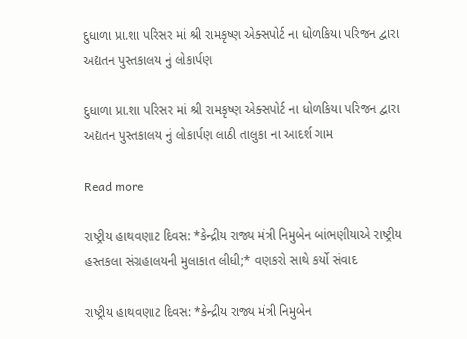દુધાળા પ્રા.શા પરિસર માં શ્રી રામકૃષ્ણ એક્સપોર્ટ ના ધોળકિયા પરિજન દ્વારા અદ્યતન પુસ્તકાલય નું લોકાર્પણ

દુધાળા પ્રા.શા પરિસર માં શ્રી રામકૃષ્ણ એક્સપોર્ટ ના ધોળકિયા પરિજન દ્વારા અદ્યતન પુસ્તકાલય નું લોકાર્પણ લાઠી તાલુકા ના આદર્શ ગામ

Read more

રાષ્ટ્રીય હાથવણાટ દિવસ: *કેન્દ્રીય રાજ્ય મંત્રી નિમુબેન બાંભણીયાએ રાષ્ટ્રીય હસ્તકલા સંગ્રહાલયની મુલાકાત લીધી;* વણકરો સાથે કર્યો સંવાદ

રાષ્ટ્રીય હાથવણાટ દિવસ: *કેન્દ્રીય રાજ્ય મંત્રી નિમુબેન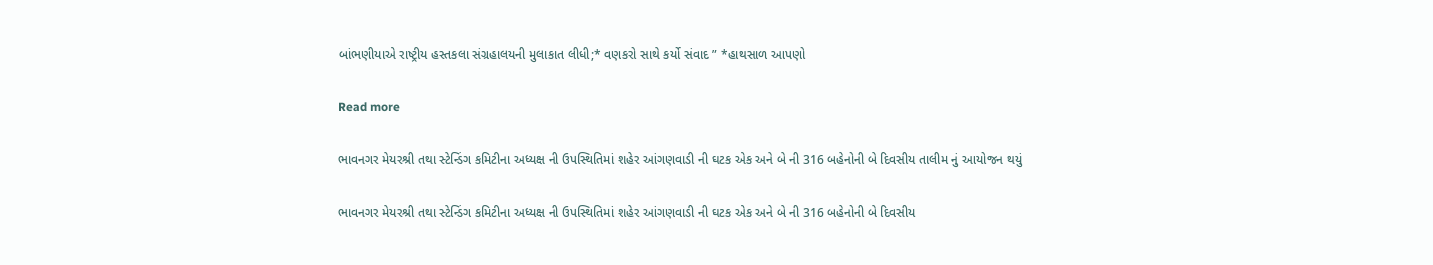બાંભણીયાએ રાષ્ટ્રીય હસ્તકલા સંગ્રહાલયની મુલાકાત લીધી;* વણકરો સાથે કર્યો સંવાદ ” *હાથસાળ આપણો

Read more

ભાવનગર મેયરશ્રી તથા સ્ટેન્ડિંગ કમિટીના અધ્યક્ષ ની ઉપસ્થિતિમાં શહેર આંગણવાડી ની ઘટક એક અને બે ની 316 બહેનોની બે દિવસીય તાલીમ નું આયોજન થયું

ભાવનગર મેયરશ્રી તથા સ્ટેન્ડિંગ કમિટીના અધ્યક્ષ ની ઉપસ્થિતિમાં શહેર આંગણવાડી ની ઘટક એક અને બે ની 316 બહેનોની બે દિવસીય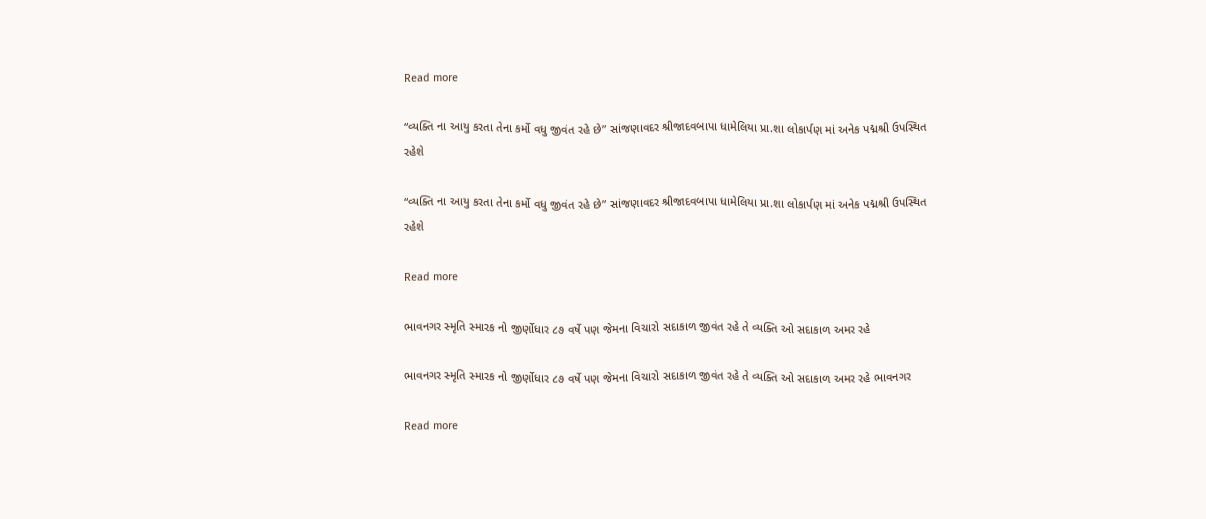Read more

“વ્યક્તિ ના આયુ કરતા તેના કર્મો વધુ જીવંત રહે છે” સાંજણાવદર શ્રીજાદવબાપા ધામેલિયા પ્રા.શા લોકાર્પણ માં અનેક પદ્મશ્રી ઉપસ્થિત રહેશે

“વ્યક્તિ ના આયુ કરતા તેના કર્મો વધુ જીવંત રહે છે” સાંજણાવદર શ્રીજાદવબાપા ધામેલિયા પ્રા.શા લોકાર્પણ માં અનેક પદ્મશ્રી ઉપસ્થિત રહેશે

Read more

ભાવનગર સ્મૃતિ સ્મારક નો જીર્ણોધાર ૮૭ વર્ષે પણ જેમના વિચારો સદાકાળ જીવંત રહે તે વ્યક્તિ ઓ સદાકાળ અમર રહે

ભાવનગર સ્મૃતિ સ્મારક નો જીર્ણોધાર ૮૭ વર્ષે પણ જેમના વિચારો સદાકાળ જીવંત રહે તે વ્યક્તિ ઓ સદાકાળ અમર રહે ભાવનગર

Read more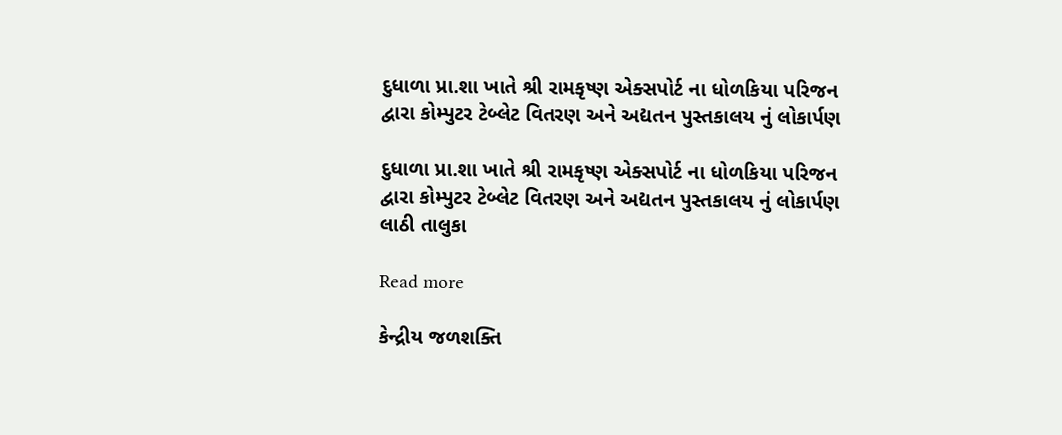દુધાળા પ્રા.શા ખાતે શ્રી રામકૃષ્ણ એક્સપોર્ટ ના ધોળકિયા પરિજન દ્વારા કોમ્પુટર ટેબ્લેટ વિતરણ અને અદ્યતન પુસ્તકાલય નું લોકાર્પણ

દુધાળા પ્રા.શા ખાતે શ્રી રામકૃષ્ણ એક્સપોર્ટ ના ધોળકિયા પરિજન દ્વારા કોમ્પુટર ટેબ્લેટ વિતરણ અને અદ્યતન પુસ્તકાલય નું લોકાર્પણ લાઠી તાલુકા

Read more

કેન્દ્રીય જળશક્તિ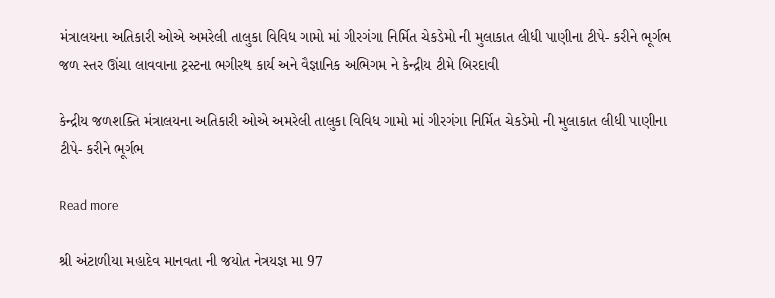મંત્રાલયના અતિકારી ઓએ અમરેલી તાલુકા વિવિધ ગામો માં ગીરગંગા નિર્મિત ચેકડેમો ની મુલાકાત લીધી પાણીના ટીપે- કરીને ભૂર્ગભ જળ સ્તર ઊંચા લાવવાના ટ્રસ્ટના ભગીરથ કાર્ય અને વૈજ્ઞાનિક અભિગમ ને કેન્દ્રીય ટીમે બિરદાવી

કેન્દ્રીય જળશક્તિ મંત્રાલયના અતિકારી ઓએ અમરેલી તાલુકા વિવિધ ગામો માં ગીરગંગા નિર્મિત ચેકડેમો ની મુલાકાત લીધી પાણીના ટીપે- કરીને ભૂર્ગભ

Read more

શ્રી અંટાળીયા મહાદેવ માનવતા ની જયોત નેત્રયજ્ઞ મા 97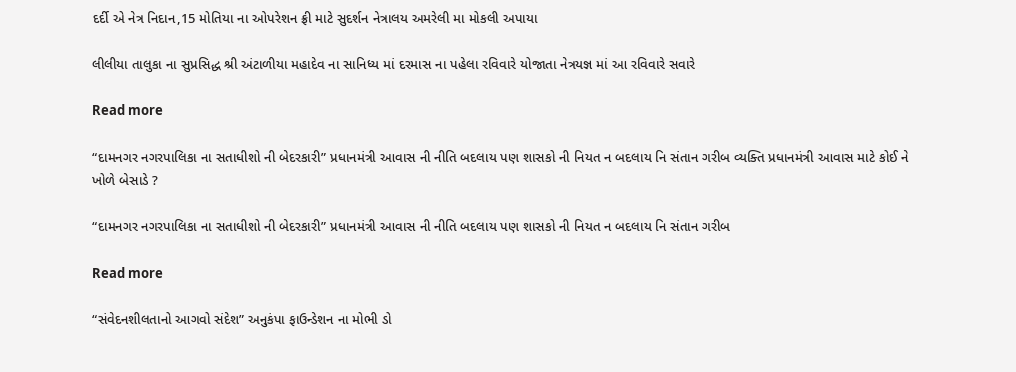દર્દી એ નેત્ર નિદાન,15 મોતિયા ના ઓપરેશન ફ્રી માટે સુદર્શન નેત્રાલય અમરેલી મા મોકલી અપાયા

લીલીયા તાલુકા ના સુપ્રસિદ્ધ શ્રી અંટાળીયા મહાદેવ ના સાનિધ્ય માં દરમાસ ના પહેલા રવિવારે યોજાતા નેત્રયજ્ઞ માં આ રવિવારે સવારે

Read more

“દામનગર નગરપાલિકા ના સતાધીશો ની બેદરકારી” પ્રધાનમંત્રી આવાસ ની નીતિ બદલાય પણ શાસકો ની નિયત ન બદલાય નિ સંતાન ગરીબ વ્યક્તિ પ્રધાનમંત્રી આવાસ માટે કોઈ ને ખોળે બેસાડે ?

“દામનગર નગરપાલિકા ના સતાધીશો ની બેદરકારી” પ્રધાનમંત્રી આવાસ ની નીતિ બદલાય પણ શાસકો ની નિયત ન બદલાય નિ સંતાન ગરીબ

Read more

“સંવેદનશીલતાનો આગવો સંદેશ” અનુકંપા ફાઉન્ડેશન ના મોભી ડો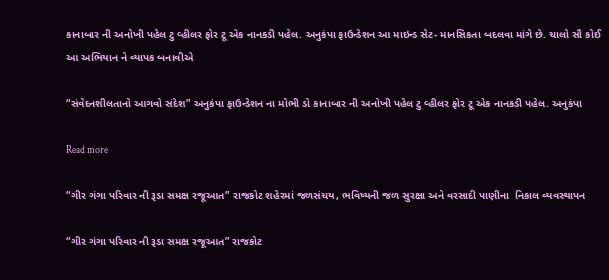કાનાબાર ની અનોખી પહેલ ટુ વ્હીલર ફોર ટૂ એક નાનકડી પહેલ. અનુકંપા ફાઉન્ડેશન આ માઇન્ડ સેટ- માનસિકતા બદલવા માંગે છે. ચાલો સૌ કોઈ આ અભિયાન ને વ્યાપક બનાવીએ

“સંવેદનશીલતાનો આગવો સંદેશ” અનુકંપા ફાઉન્ડેશન ના મોભી ડો કાનાબાર ની અનોખી પહેલ ટુ વ્હીલર ફોર ટૂ એક નાનકડી પહેલ. અનુકંપા

Read more

“ગીર ગંગા પરિવાર ની રૂડા સમક્ષ રજૂઆત” રાજકોટ શહેરમાં જળસંચય, ભવિષ્યની જળ સુરક્ષા અને વરસાદી પાણીના  નિકાલ વ્યવસ્થાપન

“ગીર ગંગા પરિવાર ની રૂડા સમક્ષ રજૂઆત” રાજકોટ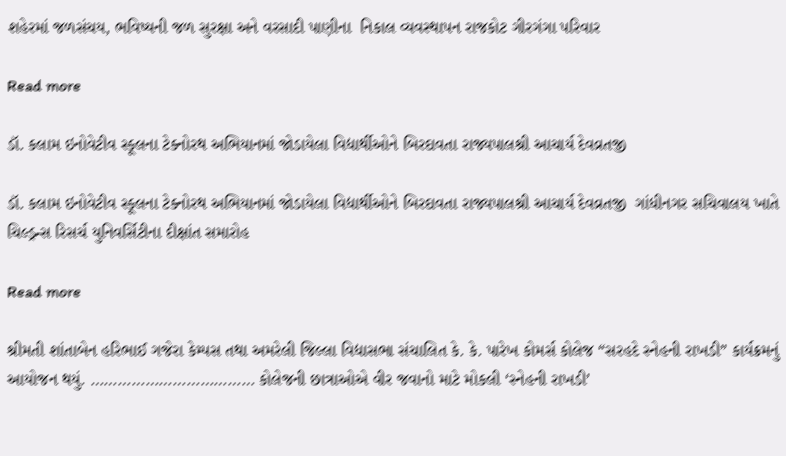શહેરમાં જળસંચય, ભવિષ્યની જળ સુરક્ષા અને વરસાદી પાણીના  નિકાલ વ્યવસ્થાપન રાજકોટ ગીરગંગા પરિવાર

Read more

ડૉ. કલામ ઇનોવેટીવ સ્કૂલના ટેક્નોરથ અભિયાનમાં જોડાયેલા વિદ્યાર્થીઓને બિરદાવતા રાજ્યપાલશ્રી આચાર્ય દેવવ્રતજી

ડૉ. કલામ ઇનોવેટીવ સ્કૂલના ટેક્નોરથ અભિયાનમાં જોડાયેલા વિદ્યાર્થીઓને બિરદાવતા રાજ્યપાલશ્રી આચાર્ય દેવવ્રતજી  ગાંધીનગર સચિવાલય ખાતે ચિલ્ડ્રન્સ રિસર્ચ યુનિવર્સિટીના દીક્ષાંત સમારોહ

Read more

શ્રીમતી શાંતાબેન હરિભાઈ ગજેરા કેમ્પસ તથા અમરેલી જિલ્લા વિદ્યાસભા સંચાલિત કે. કે. પારેખ કોમર્સ કોલેજ “સરહદે સ્નેહની રાખડી” કાર્યક્રમનું આયોજન થયું. ……………………………… કોલેજની છાત્રાઓએ વીર જવાનો માટે મોકલી ‘સ્નેહની રાખડી’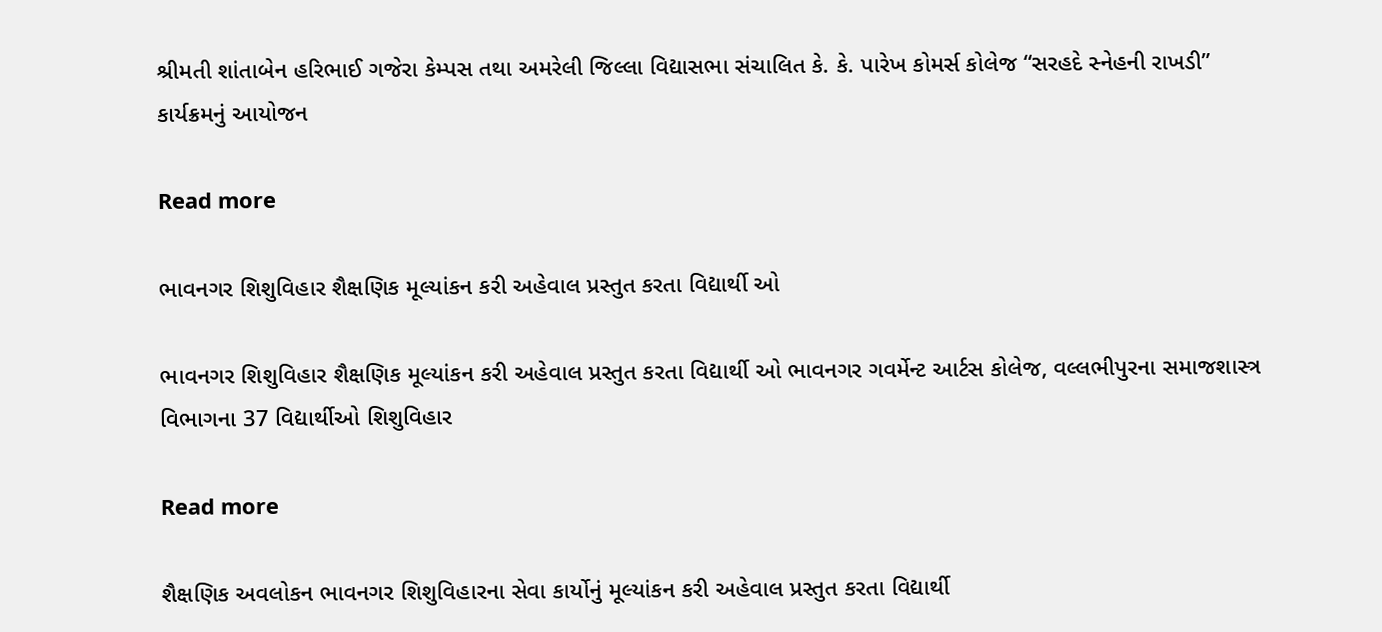શ્રીમતી શાંતાબેન હરિભાઈ ગજેરા કેમ્પસ તથા અમરેલી જિલ્લા વિદ્યાસભા સંચાલિત કે. કે. પારેખ કોમર્સ કોલેજ “સરહદે સ્નેહની રાખડી” કાર્યક્રમનું આયોજન

Read more

ભાવનગર શિશુવિહાર શૈક્ષણિક મૂલ્યાંકન કરી અહેવાલ પ્રસ્તુત કરતા વિદ્યાર્થી ઓ

ભાવનગર શિશુવિહાર શૈક્ષણિક મૂલ્યાંકન કરી અહેવાલ પ્રસ્તુત કરતા વિદ્યાર્થી ઓ ભાવનગર ગવર્મેન્ટ આર્ટસ કોલેજ, વલ્લભીપુરના સમાજશાસ્ત્ર વિભાગના 37 વિદ્યાર્થીઓ શિશુવિહાર

Read more

શૈક્ષણિક અવલોકન ભાવનગર શિશુવિહારના સેવા કાર્યોનું મૂલ્યાંકન કરી અહેવાલ પ્રસ્તુત કરતા વિદ્યાર્થી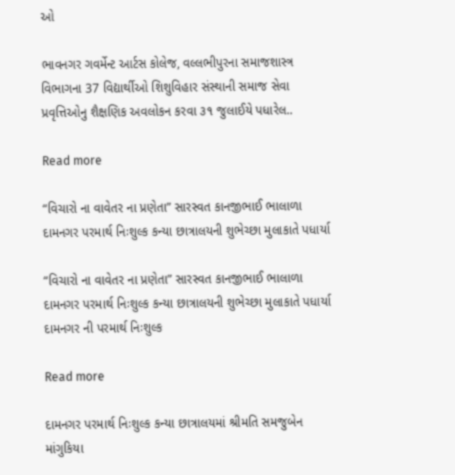ઓ

ભાવનગર ગવર્મેન્ટ આર્ટસ કોલેજ, વલ્લભીપુરના સમાજશાસ્ત્ર વિભાગના 37 વિદ્યાર્થીઓ શિશુવિહાર સંસ્થાની સમાજ સેવા પ્રવૃત્તિઓનુ શૈક્ષણિક અવલોકન કરવા ૩૧ જુલાઈયે પધારેલ..

Read more

“વિચારો ના વાવેતર ના પ્રણેતા” સારસ્વત કાનજીભાઈ ભાલાળા દામનગર પરમાર્થ નિઃશુલ્ક કન્યા છાત્રાલયની શુભેચ્છા મુલાકાતે પધાર્યા

“વિચારો ના વાવેતર ના પ્રણેતા” સારસ્વત કાનજીભાઈ ભાલાળા દામનગર પરમાર્થ નિઃશુલ્ક કન્યા છાત્રાલયની શુભેચ્છા મુલાકાતે પધાર્યા દામનગર ની પરમાર્થ નિઃશુલ્ક

Read more

દામનગર પરમાર્થ નિઃશુલ્ક કન્યા છાત્રાલયમાં શ્રીમતિ સમજુબેન માંગુકિયા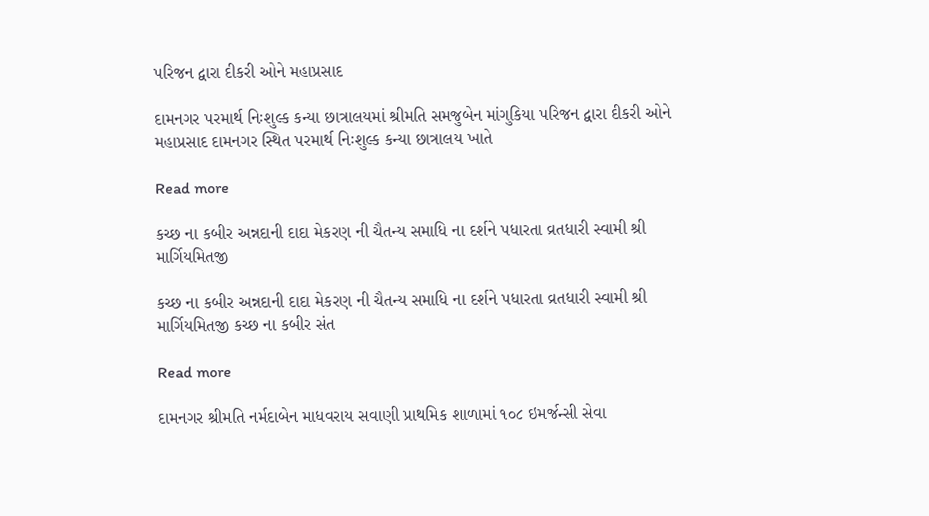પરિજન દ્વારા દીકરી ઓને મહાપ્રસાદ

દામનગર પરમાર્થ નિઃશુલ્ક કન્યા છાત્રાલયમાં શ્રીમતિ સમજુબેન માંગુકિયા પરિજન દ્વારા દીકરી ઓને મહાપ્રસાદ દામનગર સ્થિત પરમાર્થ નિઃશુલ્ક કન્યા છાત્રાલય ખાતે

Read more

કચ્છ ના કબીર અન્નદાની દાદા મેકરણ ની ચૈતન્ય સમાધિ ના દર્શને પધારતા વ્રતધારી સ્વામી શ્રી માર્ગિયમિતજી

કચ્છ ના કબીર અન્નદાની દાદા મેકરણ ની ચૈતન્ય સમાધિ ના દર્શને પધારતા વ્રતધારી સ્વામી શ્રી માર્ગિયમિતજી કચ્છ ના કબીર સંત

Read more

દામનગર શ્રીમતિ નર્મદાબેન માધવરાય સવાણી પ્રાથમિક શાળામાં ૧૦૮ ઇમર્જન્સી સેવા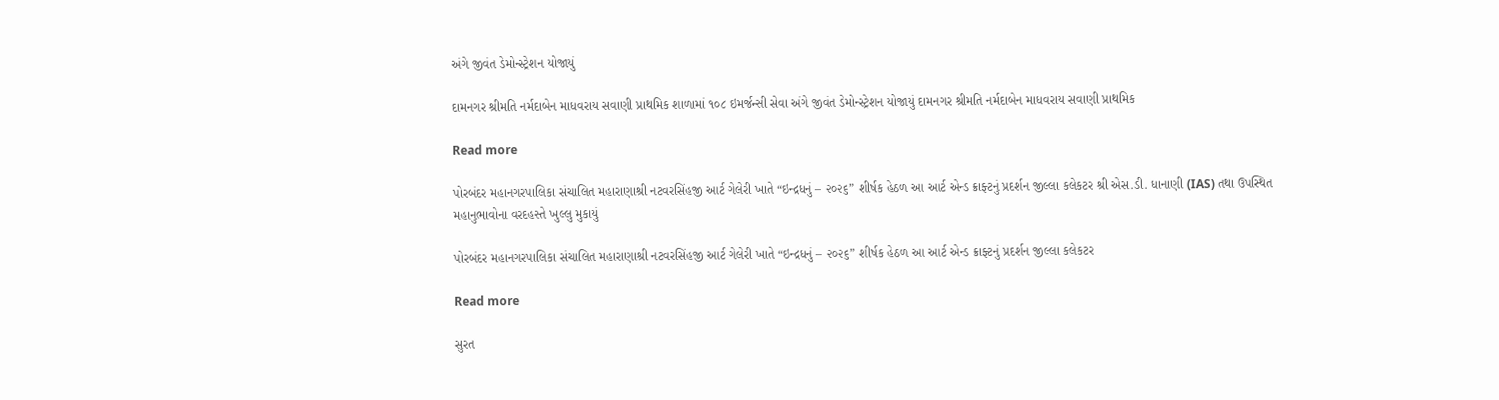અંગે જીવંત ડેમોન્સ્ટ્રેશન યોજાયું

દામનગર શ્રીમતિ નર્મદાબેન માધવરાય સવાણી પ્રાથમિક શાળામાં ૧૦૮ ઇમર્જન્સી સેવા અંગે જીવંત ડેમોન્સ્ટ્રેશન યોજાયું દામનગર શ્રીમતિ નર્મદાબેન માધવરાય સવાણી પ્રાથમિક

Read more

પોરબંદર મહાનગરપાલિકા સંચાલિત મહારાણાશ્રી નટવરસિંહજી આર્ટ ગેલેરી ખાતે “ઇન્દ્રધનું – ૨૦૨૬” શીર્ષક હેઠળ આ આર્ટ એન્ડ ક્રાફ્ટનું પ્રદર્શન જીલ્લા કલેકટર શ્રી એસ.ડી. ધાનાણી (IAS) તથા ઉપસ્થિત મહાનુભાવોના વરદહસ્તે ખુલ્લુ મુકાયું

પોરબંદર મહાનગરપાલિકા સંચાલિત મહારાણાશ્રી નટવરસિંહજી આર્ટ ગેલેરી ખાતે “ઇન્દ્રધનું – ૨૦૨૬” શીર્ષક હેઠળ આ આર્ટ એન્ડ ક્રાફ્ટનું પ્રદર્શન જીલ્લા કલેકટર

Read more

સુરત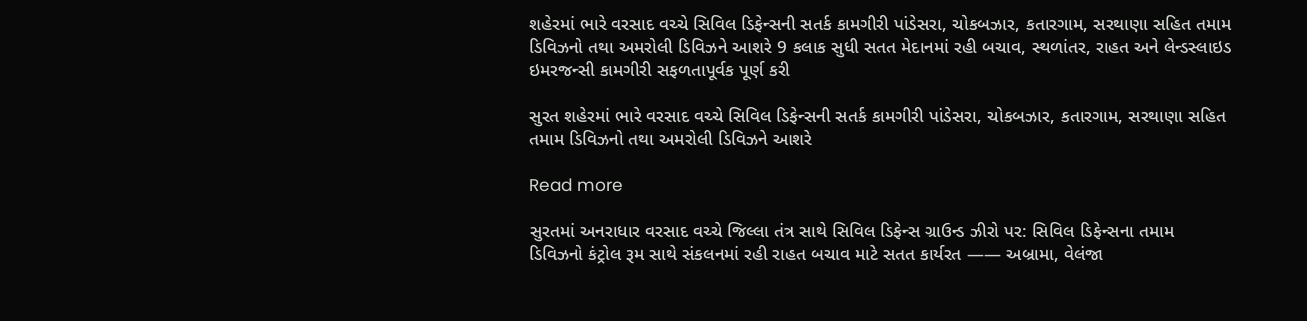શહેરમાં ભારે વરસાદ વચ્ચે સિવિલ ડિફેન્સની સતર્ક કામગીરી પાંડેસરા, ચોકબઝાર, કતારગામ, સરથાણા સહિત તમામ ડિવિઝનો તથા અમરોલી ડિવિઝને આશરે 9 કલાક સુધી સતત મેદાનમાં રહી બચાવ, સ્થળાંતર, રાહત અને લેન્ડસ્લાઇડ ઇમરજન્સી કામગીરી સફળતાપૂર્વક પૂર્ણ કરી

સુરત શહેરમાં ભારે વરસાદ વચ્ચે સિવિલ ડિફેન્સની સતર્ક કામગીરી પાંડેસરા, ચોકબઝાર, કતારગામ, સરથાણા સહિત તમામ ડિવિઝનો તથા અમરોલી ડિવિઝને આશરે

Read more

સુરતમાં અનરાધાર વરસાદ વચ્ચે જિલ્લા તંત્ર સાથે સિવિલ ડિફેન્સ ગ્રાઉન્ડ ઝીરો પર: સિવિલ ડિફેન્સના તમામ ડિવિઝનો કંટ્રોલ રૂમ સાથે સંકલનમાં રહી રાહત બચાવ માટે સતત કાર્યરત —— અબ્રામા, વેલંજા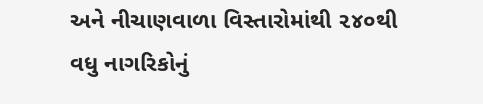અને નીચાણવાળા વિસ્તારોમાંથી ૨૪૦થી વધુ નાગરિકોનું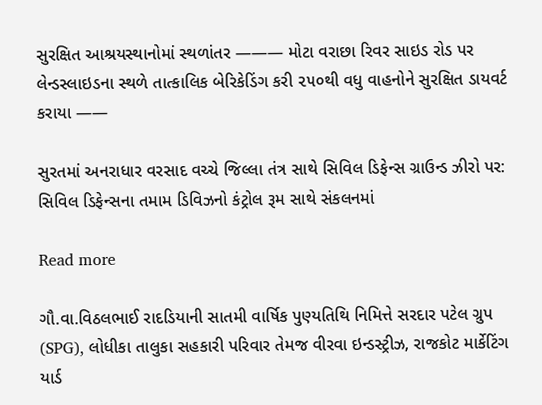સુરક્ષિત આશ્રયસ્થાનોમાં સ્થળાંતર ——— મોટા વરાછા રિવર સાઇડ રોડ પર લેન્ડસ્લાઇડના સ્થળે તાત્કાલિક બેરિકેડિંગ કરી ૨૫૦થી વધુ વાહનોને સુરક્ષિત ડાયવર્ટ કરાયા ——

સુરતમાં અનરાધાર વરસાદ વચ્ચે જિલ્લા તંત્ર સાથે સિવિલ ડિફેન્સ ગ્રાઉન્ડ ઝીરો પર: સિવિલ ડિફેન્સના તમામ ડિવિઝનો કંટ્રોલ રૂમ સાથે સંકલનમાં

Read more

ગૌ.વા.વિઠલભાઈ રાદડિયાની સાતમી વાર્ષિક પુણ્યતિથિ નિમિત્તે સરદાર પટેલ ગ્રુપ (SPG), લોધીકા તાલુકા સહકારી પરિવાર તેમજ વીરવા ઇન્ડસ્ટ્રીઝ, રાજકોટ માર્કેટિંગ યાર્ડ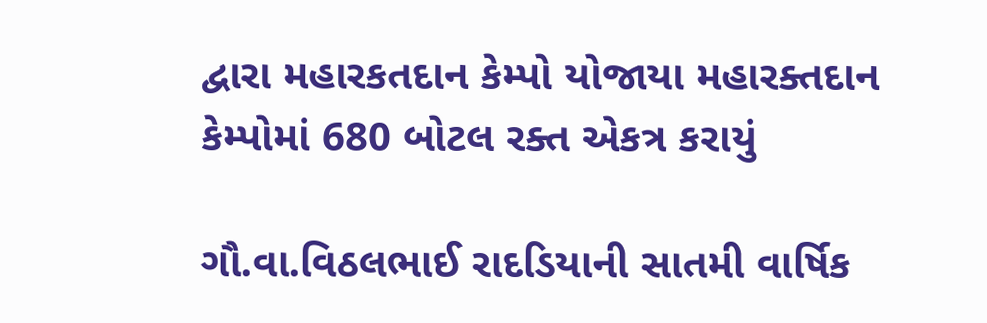દ્વારા મહારકતદાન કેમ્પો યોજાયા મહારક્તદાન કેમ્પોમાં 680 બોટલ રક્ત એકત્ર કરાયું

ગૌ.વા.વિઠલભાઈ રાદડિયાની સાતમી વાર્ષિક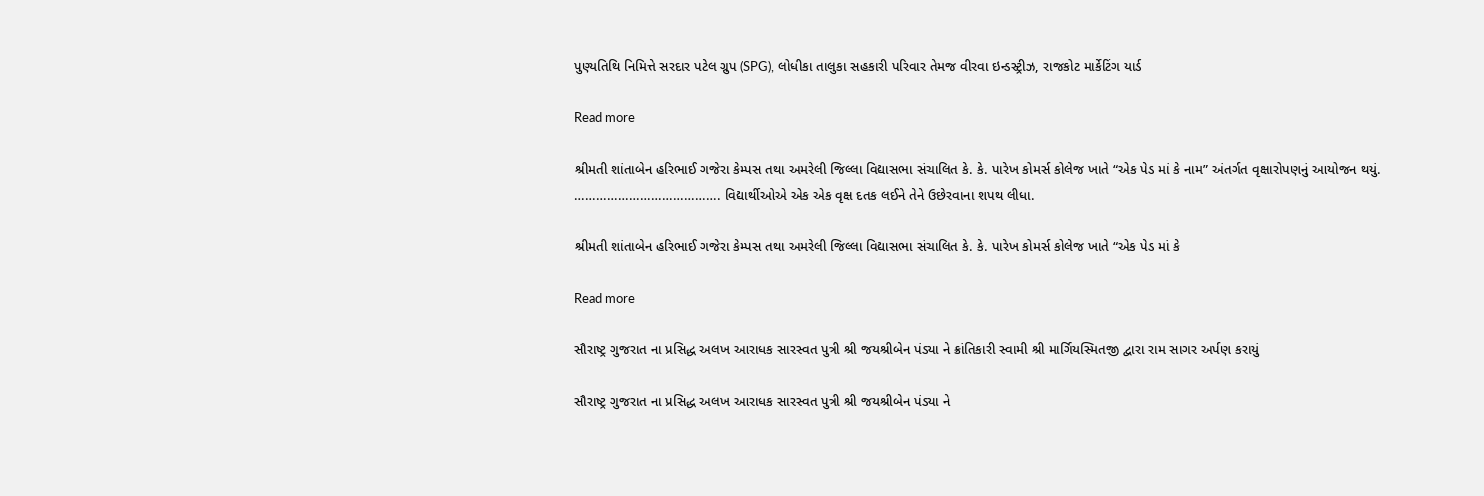પુણ્યતિથિ નિમિત્તે સરદાર પટેલ ગ્રુપ (SPG), લોધીકા તાલુકા સહકારી પરિવાર તેમજ વીરવા ઇન્ડસ્ટ્રીઝ, રાજકોટ માર્કેટિંગ યાર્ડ

Read more

શ્રીમતી શાંતાબેન હરિભાઈ ગજેરા કેમ્પસ તથા અમરેલી જિલ્લા વિદ્યાસભા સંચાલિત કે. કે. પારેખ કોમર્સ કોલેજ ખાતે “એક પેડ માં કે નામ” અંતર્ગત વૃક્ષારોપણનું આયોજન થયું. …………………………………. વિદ્યાર્થીઓએ એક એક વૃક્ષ દતક લઈને તેને ઉછેરવાના શપથ લીધા.

શ્રીમતી શાંતાબેન હરિભાઈ ગજેરા કેમ્પસ તથા અમરેલી જિલ્લા વિદ્યાસભા સંચાલિત કે. કે. પારેખ કોમર્સ કોલેજ ખાતે “એક પેડ માં કે

Read more

સૌરાષ્ટ્ર ગુજરાત ના પ્રસિદ્ધ અલખ આરાધક સારસ્વત પુત્રી શ્રી જયશ્રીબેન પંડ્યા ને ક્રાંતિકારી સ્વામી શ્રી માર્ગિયસ્મિતજી દ્વારા રામ સાગર અર્પણ કરાયું

સૌરાષ્ટ્ર ગુજરાત ના પ્રસિદ્ધ અલખ આરાધક સારસ્વત પુત્રી શ્રી જયશ્રીબેન પંડ્યા ને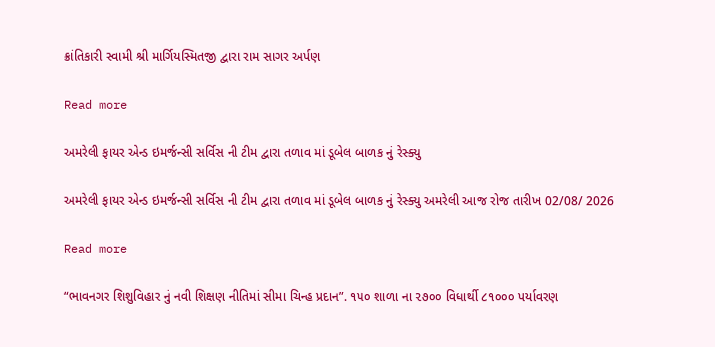ક્રાંતિકારી સ્વામી શ્રી માર્ગિયસ્મિતજી દ્વારા રામ સાગર અર્પણ

Read more

અમરેલી ફાયર એન્ડ ઇમર્જન્સી સર્વિસ ની ટીમ દ્વારા તળાવ માં ડૂબેલ બાળક નું રેસ્ક્યુ

અમરેલી ફાયર એન્ડ ઇમર્જન્સી સર્વિસ ની ટીમ દ્વારા તળાવ માં ડૂબેલ બાળક નું રેસ્ક્યુ અમરેલી આજ રોજ તારીખ 02/08/ 2026

Read more

“ભાવનગર શિશુવિહાર નું નવી શિક્ષણ નીતિમાં સીમા ચિન્હ પ્રદાન”. ૧૫૦ શાળા ના ૨૭૦૦ વિધાર્થી ૮૧૦૦૦ પર્યાવરણ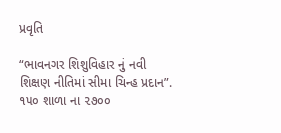પ્રવૃતિ

“ભાવનગર શિશુવિહાર નું નવી શિક્ષણ નીતિમાં સીમા ચિન્હ પ્રદાન”. ૧૫૦ શાળા ના ૨૭૦૦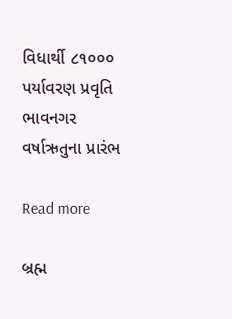વિધાર્થી ૮૧૦૦૦ પર્યાવરણ પ્રવૃતિ ભાવનગર વર્ષાઋતુના પ્રારંભ

Read more

બ્રહ્મ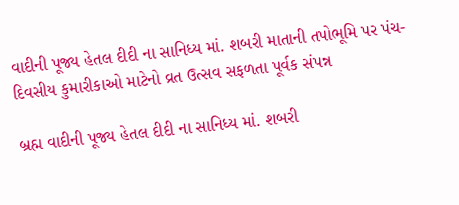વાદીની પૂજ્ય હેતલ દીદી ના સાનિધ્ય માં. શબરી માતાની તપોભૂમિ પર પંચ-દિવસીય કુમારીકાઓ માટેનો વ્રત ઉત્સવ સફળતા પૂર્વક સંપન્ન

બ્રહ્મ વાદીની પૂજ્ય હેતલ દીદી ના સાનિધ્ય માં. શબરી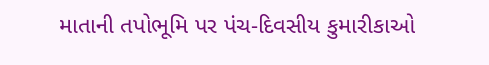માતાની તપોભૂમિ પર પંચ-દિવસીય કુમારીકાઓ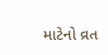માટેનો વ્રત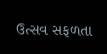ઉત્સવ સફળતા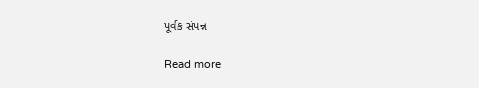પૂર્વક સંપન્ન

Read more